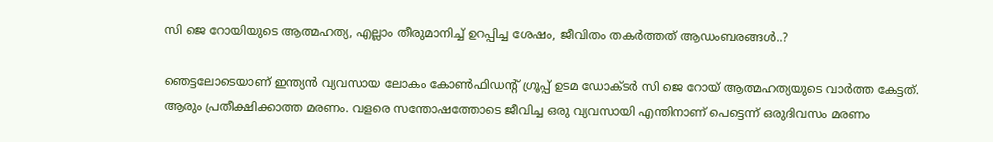സി ജെ റോയിയുടെ ആത്മഹത്യ, എല്ലാം തീരുമാനിച്ച് ഉറപ്പിച്ച ശേഷം, ജീവിതം തകർത്തത് ആഡംബരങ്ങൾ..?

ഞെട്ടലോടെയാണ് ഇന്ത്യൻ വ്യവസായ ലോകം കോൺഫിഡന്‍റ് ഗ്രൂപ്പ് ഉടമ ഡോക്ടർ സി ജെ റോയ് ആത്മഹത്യയുടെ വാർത്ത കേട്ടത്. ആരും പ്രതീക്ഷിക്കാത്ത മരണം. വളരെ സന്തോഷത്തോടെ ജീവിച്ച ഒരു വ്യവസായി എന്തിനാണ് പെട്ടെന്ന് ഒരുദിവസം മരണം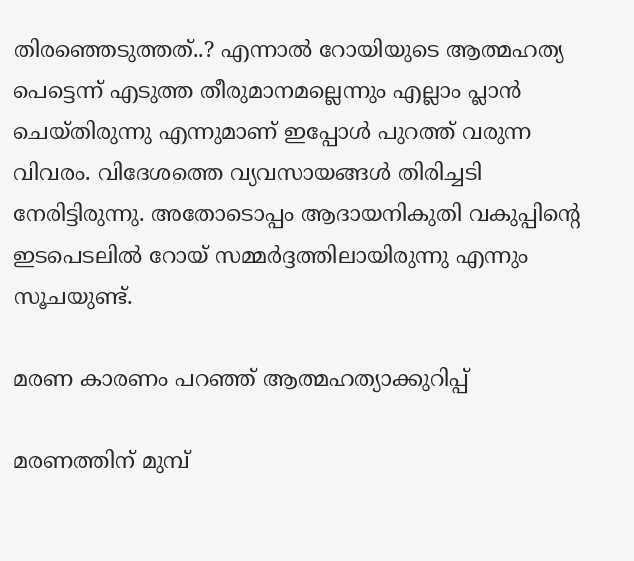തിരഞ്ഞെടുത്തത്..? എന്നാൽ റോയിയുടെ ആത്മഹത്യ പെട്ടെന്ന് എടുത്ത തീരുമാനമല്ലെന്നും എല്ലാം പ്ലാൻ ചെയ്തിരുന്നു എന്നുമാണ് ഇപ്പോൾ പുറത്ത് വരുന്ന വിവരം. വിദേശത്തെ വ്യവസായങ്ങൾ തിരിച്ചടി നേരിട്ടിരുന്നു. അതോടൊപ്പം ആദായനികുതി വകുപ്പിന്റെ ഇടപെടലിൽ റോയ് സമ്മർദ്ദത്തിലായിരുന്നു എന്നും സൂചയുണ്ട്.

മരണ കാരണം പറഞ്ഞ് ആത്മഹത്യാക്കുറിപ്പ്

മരണത്തിന് മുമ്പ്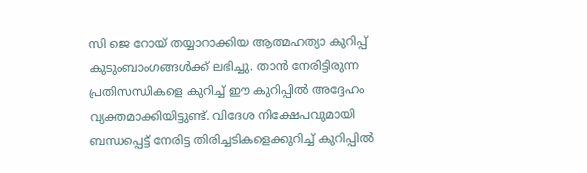സി ജെ റോയ് തയ്യാറാക്കിയ ആത്മഹത്യാ കുറിപ്പ് കുടുംബാംഗങ്ങൾക്ക് ലഭിച്ചു. താൻ നേരിട്ടിരുന്ന പ്രതിസന്ധികളെ കുറിച്ച് ഈ കുറിപ്പിൽ അദ്ദേഹം വ്യക്തമാക്കിയിട്ടുണ്ട്. വിദേശ നിക്ഷേപവുമായി ബന്ധപ്പെട്ട് നേരിട്ട തിരിച്ചടികളെക്കുറിച്ച് കുറിപ്പിൽ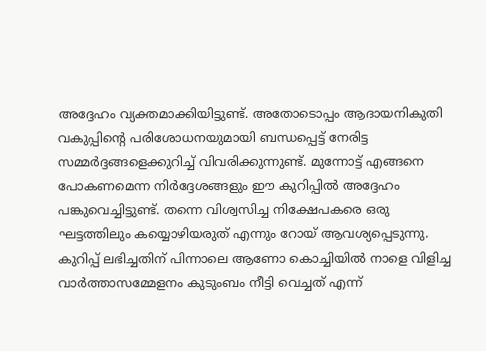അദ്ദേഹം വ്യക്തമാക്കിയിട്ടുണ്ട്. അതോടൊപ്പം ആദായനികുതി വകുപ്പിന്‍റെ പരിശോധനയുമായി ബന്ധപ്പെട്ട് നേരിട്ട സമ്മർദ്ദങ്ങളെക്കുറിച്ച് വിവരിക്കുന്നുണ്ട്. മുന്നോട്ട് എങ്ങനെ പോകണമെന്ന നിർദ്ദേശങ്ങളും ഈ കുറിപ്പിൽ അദ്ദേഹം പങ്കുവെച്ചിട്ടുണ്ട്. തന്നെ വിശ്വസിച്ച നിക്ഷേപകരെ ഒരു ഘട്ടത്തിലും കയ്യൊഴിയരുത് എന്നും റോയ് ആവശ്യപ്പെടുന്നു. കുറിപ്പ് ലഭിച്ചതിന് പിന്നാലെ ആണോ കൊച്ചിയിൽ നാളെ വിളിച്ച വാർത്താസമ്മേളനം കുടുംബം നീട്ടി വെച്ചത് എന്ന്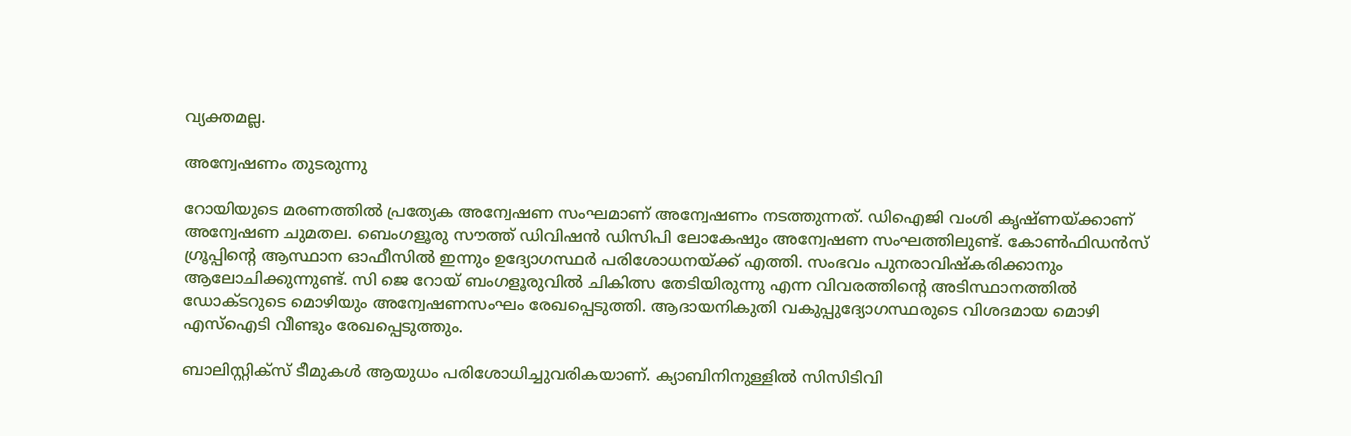വ്യക്തമല്ല.

അന്വേഷണം തുടരുന്നു

റോയിയുടെ മരണത്തിൽ‍ പ്രത്യേക അന്വേഷണ സംഘമാണ് അന്വേഷണം നടത്തുന്നത്. ഡിഐജി വംശി കൃഷ്ണയ്ക്കാണ് അന്വേഷണ ചുമതല. ബെംഗളൂരു സൗത്ത് ഡിവിഷൻ ഡിസിപി ലോകേഷും അന്വേഷണ സംഘത്തിലുണ്ട്. കോൺഫിഡൻസ് ഗ്രൂപ്പിന്‍റെ ആസ്ഥാന ഓഫീസിൽ ഇന്നും ഉദ്യോഗസ്ഥർ പരിശോധനയ്ക്ക് എത്തി. സംഭവം പുനരാവിഷ്കരിക്കാനും ആലോചിക്കുന്നുണ്ട്. സി ജെ റോയ് ബംഗളൂരുവിൽ ചികിത്സ തേടിയിരുന്നു എന്ന വിവരത്തിന്റെ അടിസ്ഥാനത്തിൽ ഡോക്ടറുടെ മൊഴിയും അന്വേഷണസംഘം രേഖപ്പെടുത്തി. ആദായനികുതി വകുപ്പുദ്യോഗസ്ഥരുടെ വിശദമായ മൊഴി എസ്ഐടി വീണ്ടും രേഖപ്പെടുത്തും.

ബാലിസ്റ്റിക്സ് ടീമുകൾ ആയുധം പരിശോധിച്ചുവരികയാണ്. ക്യാബിനിനുള്ളിൽ സിസിടിവി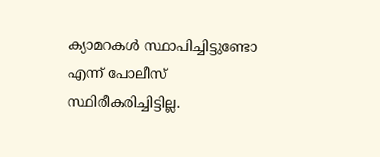ക്യാമറകൾ സ്ഥാപിച്ചിട്ടുണ്ടോ എന്ന് പോലീസ് സ്ഥിരീകരിച്ചിട്ടില്ല.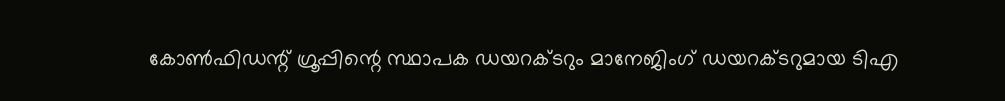കോൺഫിഡന്റ് ഗ്രൂപ്പിന്റെ സ്ഥാപക ഡയറക്ടറും മാനേജിംഗ് ഡയറക്ടറുമായ ടിഎ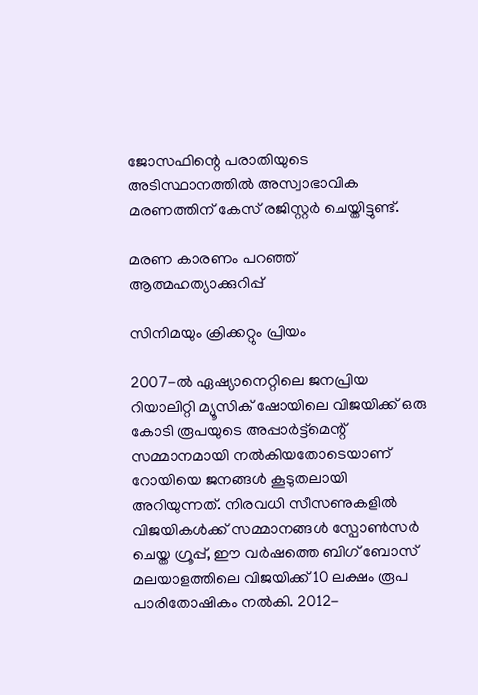ജോസഫിന്റെ പരാതിയുടെ അടിസ്ഥാനത്തിൽ അസ്വാഭാവിക മരണത്തിന് കേസ് രജിസ്റ്റർ ചെയ്തിട്ടുണ്ട്.

മരണ കാരണം പറഞ്ഞ് ആത്മഹത്യാക്കുറിപ്പ്

സിനിമയും ക്രിക്കറ്റും പ്രിയം

2007-ൽ ഏഷ്യാനെറ്റിലെ ജനപ്രിയ റിയാലിറ്റി മ്യൂസിക് ഷോയിലെ വിജയിക്ക് ഒരു കോടി രൂപയുടെ അപ്പാർട്ട്മെന്റ് സമ്മാനമായി നൽകിയതോടെയാണ് റോയിയെ ജനങ്ങൾ കൂടുതലായി അറിയുന്നത്. നിരവധി സീസണുകളിൽ വിജയികൾക്ക് സമ്മാനങ്ങൾ സ്പോൺസർ ചെയ്ത ഗ്രൂപ്പ്, ഈ വർഷത്തെ ബിഗ് ബോസ് മലയാളത്തിലെ വിജയിക്ക് 10 ലക്ഷം രൂപ പാരിതോഷികം നൽകി. 2012-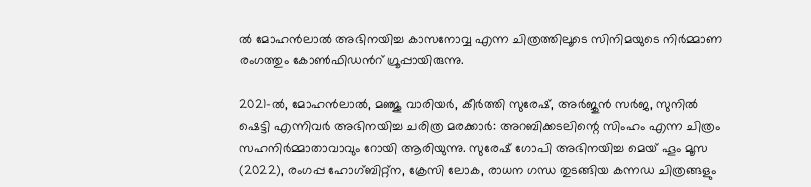ൽ മോഹൻലാൽ അഭിനയിച്ച കാസനോവ്വ എന്ന ചിത്രത്തിലൂടെ സിനിമയുടെ നിർമ്മാണ രംഗത്തും കോൺഫിഡന്‍റ് ഗ്രൂപ്പായിരുന്നു.

2021-ൽ, മോഹൻലാൽ, മഞ്ജു വാരിയർ, കീർത്തി സുരേഷ്, അർജുൻ സർജ, സുനിൽ ഷെട്ടി എന്നിവർ അഭിനയിച്ച ചരിത്ര മരക്കാർ: അറബിക്കടലിന്റെ സിംഹം എന്ന ചിത്രം സഹനിർമ്മാതാവാവും റോയി ആരിയുന്നു. സുരേഷ് ഗോപി അഭിനയിച്ച മെയ് ഹൂം മൂസ (2022), രംഗപ്പ ഹോഗ്ബിറ്റ്ന, ക്രേസി ലോക, രാധന ഗന്ധ തുടങ്ങിയ കന്നഡ ചിത്രങ്ങളും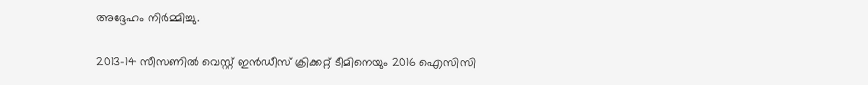അദ്ദേഹം നിർമ്മിച്ചു.

2013-14 സീസണിൽ വെസ്റ്റ് ഇൻഡീസ് ക്രിക്കറ്റ് ടീമിനെയും 2016 ഐസിസി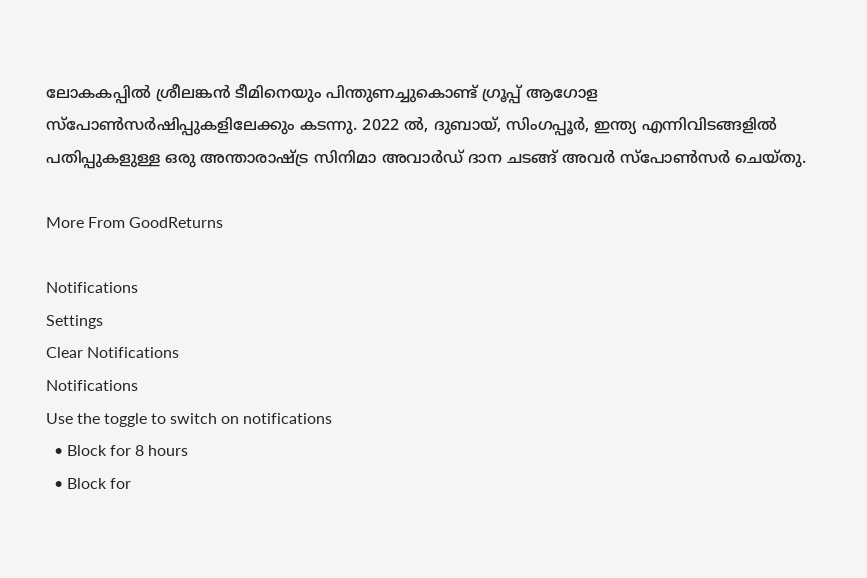ലോകകപ്പിൽ ശ്രീലങ്കൻ ടീമിനെയും പിന്തുണച്ചുകൊണ്ട് ഗ്രൂപ്പ് ആഗോള സ്പോൺസർഷിപ്പുകളിലേക്കും കടന്നു. 2022 ൽ, ദുബായ്, സിംഗപ്പൂർ, ഇന്ത്യ എന്നിവിടങ്ങളിൽ പതിപ്പുകളുള്ള ഒരു അന്താരാഷ്ട്ര സിനിമാ അവാർഡ് ദാന ചടങ്ങ് അവർ സ്പോൺസർ ചെയ്തു.

More From GoodReturns

Notifications
Settings
Clear Notifications
Notifications
Use the toggle to switch on notifications
  • Block for 8 hours
  • Block for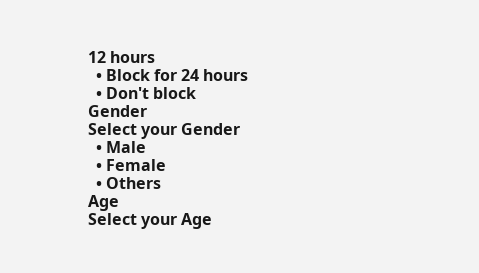12 hours
  • Block for 24 hours
  • Don't block
Gender
Select your Gender
  • Male
  • Female
  • Others
Age
Select your Age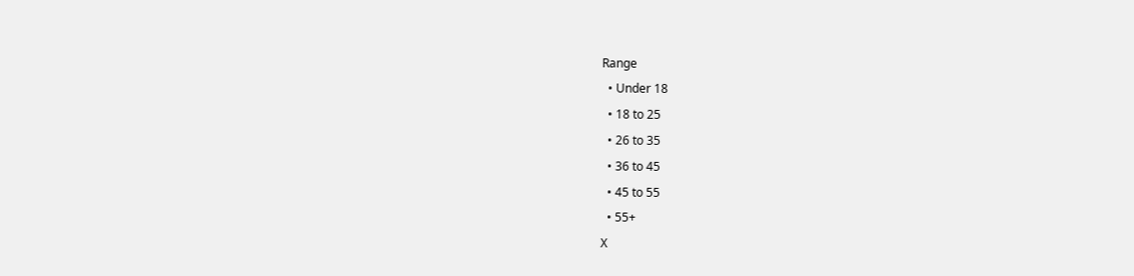Range
  • Under 18
  • 18 to 25
  • 26 to 35
  • 36 to 45
  • 45 to 55
  • 55+
X